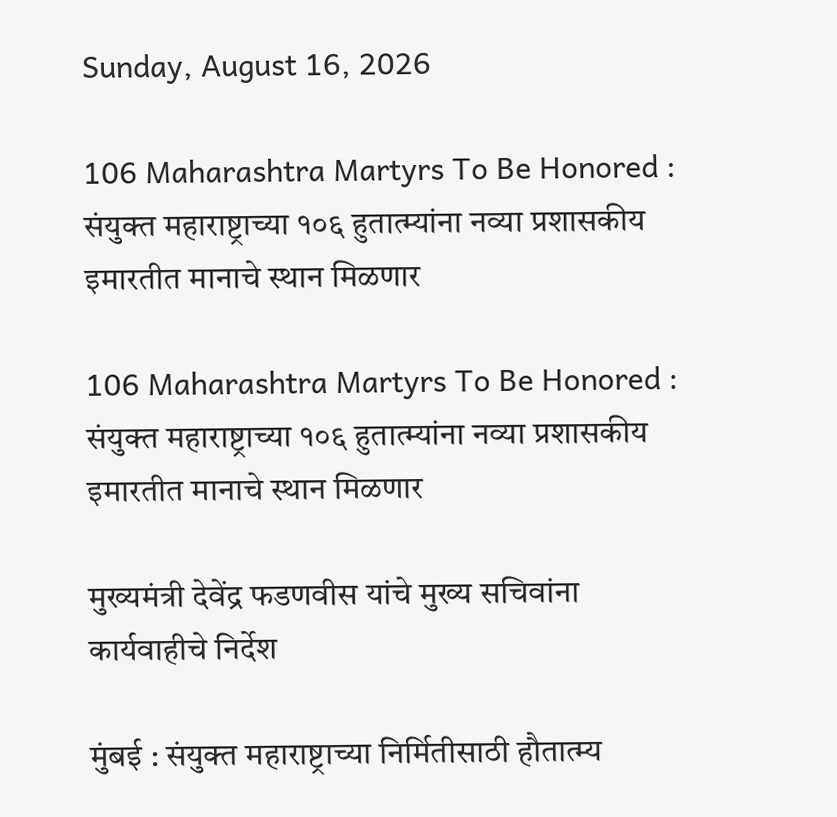Sunday, August 16, 2026

106 Maharashtra Martyrs To Be Honored : संयुक्त महाराष्ट्राच्या १०६ हुतात्म्यांना नव्या प्रशासकीय इमारतीत मानाचे स्थान मिळणार

106 Maharashtra Martyrs To Be Honored : संयुक्त महाराष्ट्राच्या १०६ हुतात्म्यांना नव्या प्रशासकीय इमारतीत मानाचे स्थान मिळणार

मुख्यमंत्री देवेंद्र फडणवीस यांचे मुख्य सचिवांना कार्यवाहीचे निर्देश

मुंबई : संयुक्त महाराष्ट्राच्या निर्मितीसाठी हौतात्म्य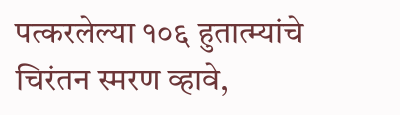पत्करलेल्या १०६ हुतात्म्यांचे चिरंतन स्मरण व्हावे,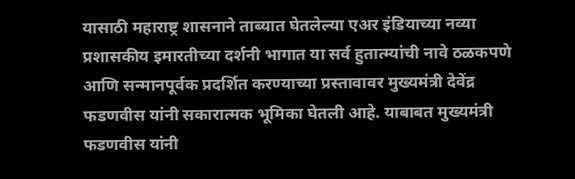यासाठी महाराष्ट्र शासनाने ताब्यात घेतलेल्या एअर इंडियाच्या नव्या प्रशासकीय इमारतीच्या दर्शनी भागात या सर्व हुतात्म्यांची नावे ठळकपणे आणि सन्मानपूर्वक प्रदर्शित करण्याच्या प्रस्तावावर मुख्यमंत्री देवेंद्र फडणवीस यांनी सकारात्मक भूमिका घेतली आहे. याबाबत मुख्यमंत्री फडणवीस यांनी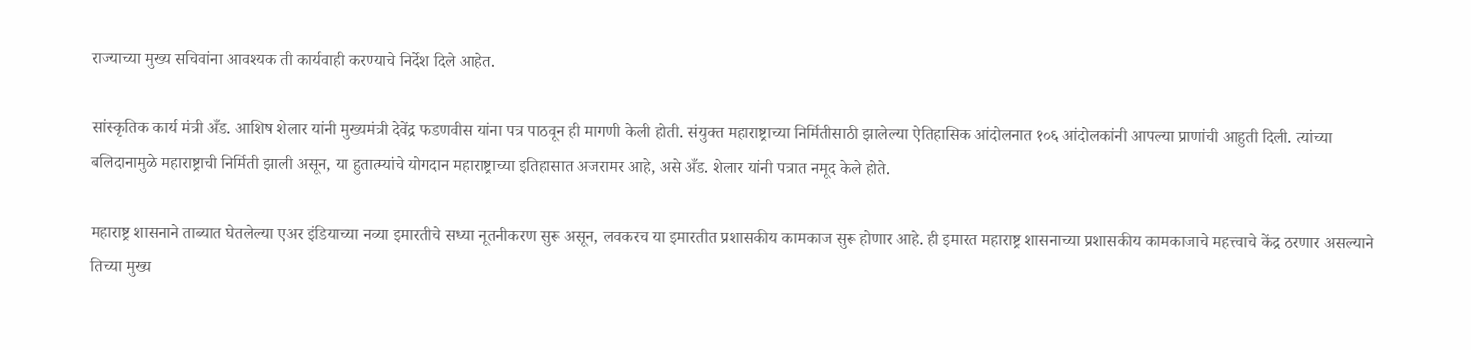राज्याच्या मुख्य सचिवांना आवश्यक ती कार्यवाही करण्याचे निर्देश दिले आहेत.

सांस्कृतिक कार्य मंत्री अँड. आशिष शेलार यांनी मुख्यमंत्री देवेंद्र फडणवीस यांना पत्र पाठवून ही मागणी केली होती. संयुक्त महाराष्ट्राच्या निर्मितीसाठी झालेल्या ऐतिहासिक आंदोलनात १०६ आंदोलकांनी आपल्या प्राणांची आहुती दिली. त्यांच्या बलिदानामुळे महाराष्ट्राची निर्मिती झाली असून, या हुतात्म्यांचे योगदान महाराष्ट्राच्या इतिहासात अजरामर आहे, असे अँड. शेलार यांनी पत्रात नमूद केले होते.

महाराष्ट्र शासनाने ताब्यात घेतलेल्या एअर इंडियाच्या नव्या इमारतीचे सध्या नूतनीकरण सुरू असून, लवकरच या इमारतीत प्रशासकीय कामकाज सुरू होणार आहे. ही इमारत महाराष्ट्र शासनाच्या प्रशासकीय कामकाजाचे महत्त्वाचे केंद्र ठरणार असल्याने तिच्या मुख्य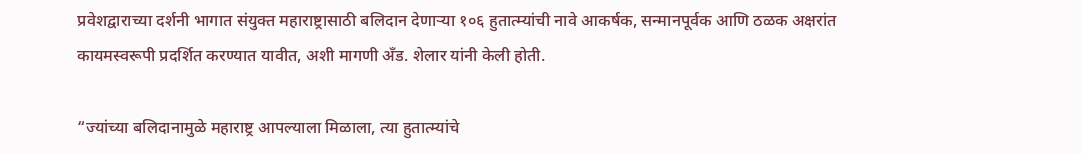प्रवेशद्वाराच्या दर्शनी भागात संयुक्त महाराष्ट्रासाठी बलिदान देणाऱ्या १०६ हुतात्म्यांची नावे आकर्षक, सन्मानपूर्वक आणि ठळक अक्षरांत कायमस्वरूपी प्रदर्शित करण्यात यावीत, अशी मागणी अँड. शेलार यांनी केली होती.

“ज्यांच्या बलिदानामुळे महाराष्ट्र आपल्याला मिळाला, त्या हुतात्म्यांचे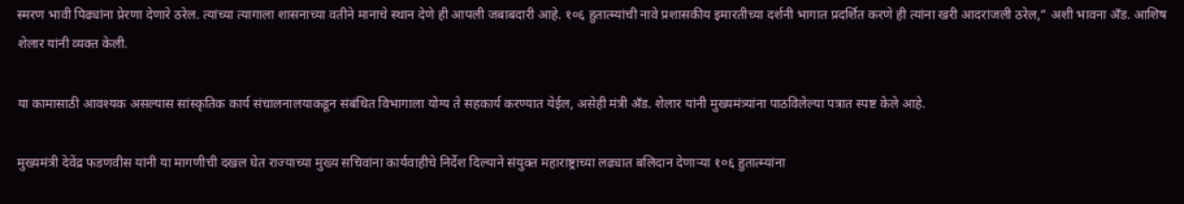स्मरण भावी पिढ्यांना प्रेरणा देणारे ठरेल. त्यांच्या त्यागाला शासनाच्या वतीने मानाचे स्थान देणे ही आपली जबाबदारी आहे. १०६ हुतात्म्यांची नावे प्रशासकीय इमारतीच्या दर्शनी भागात प्रदर्शित करणे ही त्यांना खरी आदरांजली ठरेल,” अशी भावना अँड. आशिष शेलार यांनी व्यक्त केली.

या कामासाठी आवश्यक असल्यास सांस्कृतिक कार्य संचालनालयाकडून संबंधित विभागाला योग्य ते सहकार्य करण्यात येईल, असेही मंत्री अँड. शेलार यांनी मुख्यमंत्र्यांना पाठविलेल्या पत्रात स्पष्ट केले आहे.

मुख्यमंत्री देवेंद्र फडणवीस यांनी या मागणीची दखल घेत राज्याच्या मुख्य सचिवांना कार्यवाहीचे निर्देश दिल्याने संयुक्त महाराष्ट्राच्या लढ्यात बलिदान देणाऱ्या १०६ हुतात्म्यांना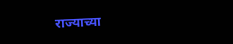राज्याच्या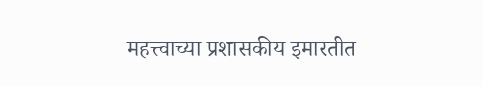महत्त्वाच्या प्रशासकीय इमारतीत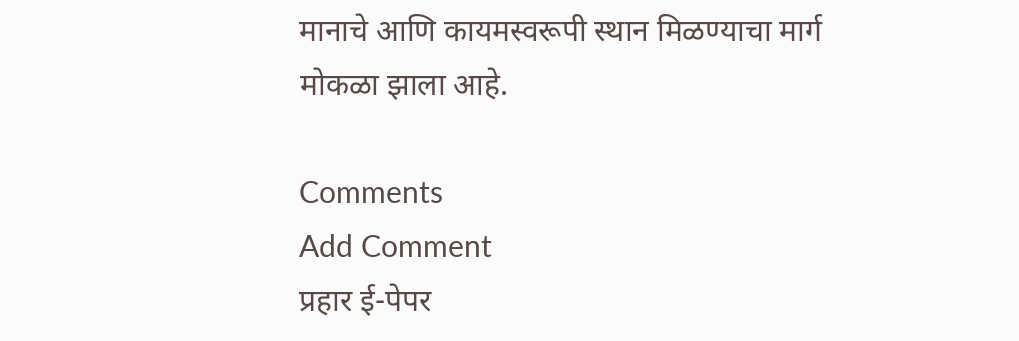मानाचे आणि कायमस्वरूपी स्थान मिळण्याचा मार्ग मोकळा झाला आहे.

Comments
Add Comment
प्रहार ई-पेपर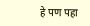हे पण पहा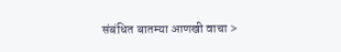संबंधित बातम्या आणखी वाचा >